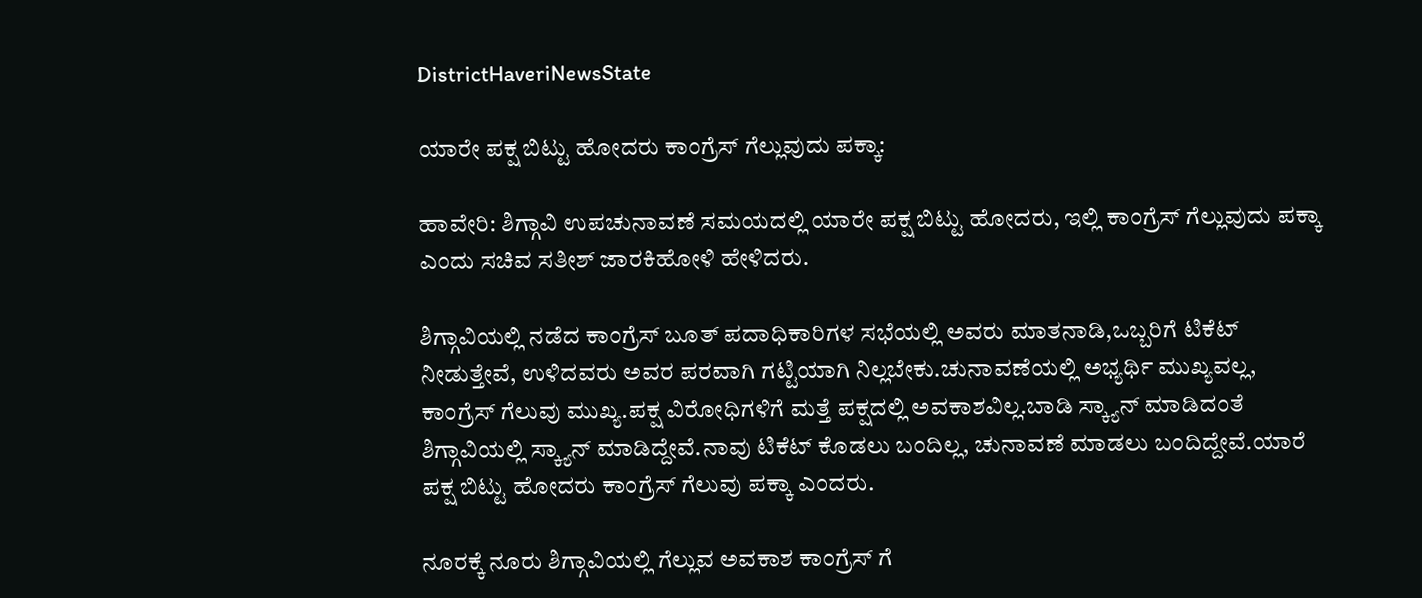DistrictHaveriNewsState

ಯಾರೇ ಪಕ್ಷ ಬಿಟ್ಟು ಹೋದರು ಕಾಂಗ್ರೆಸ್ ಗೆಲ್ಲುವುದು ಪಕ್ಕಾ:

ಹಾವೇರಿ: ಶಿಗ್ಗಾವಿ ಉಪಚುನಾವಣೆ ಸಮಯದಲ್ಲಿ ಯಾರೇ ಪಕ್ಷ ಬಿಟ್ಟು ಹೋದರು, ಇಲ್ಲಿ ಕಾಂಗ್ರೆಸ್ ಗೆಲ್ಲುವುದು ಪಕ್ಕಾ ಎಂದು ಸಚಿವ ಸತೀಶ್ ಜಾರಕಿಹೋಳಿ ಹೇಳಿದರು.

ಶಿಗ್ಗಾವಿಯಲ್ಲಿ ನಡೆದ ಕಾಂಗ್ರೆಸ್ ಬೂತ್ ಪದಾಧಿಕಾರಿಗಳ ಸಭೆಯಲ್ಲಿ ಅವರು ಮಾತನಾಡಿ,ಒಬ್ಬರಿಗೆ ಟಿಕೆಟ್ ನೀಡುತ್ತೇವೆ, ಉಳಿದವರು ಅವರ ಪರವಾಗಿ ಗಟ್ಟಿಯಾಗಿ ನಿಲ್ಲಬೇಕು.ಚುನಾವಣೆಯಲ್ಲಿ ಅಭ್ಯರ್ಥಿ ಮುಖ್ಯವಲ್ಲ, ಕಾಂಗ್ರೆಸ್ ಗೆಲುವು ಮುಖ್ಯ.ಪಕ್ಷ ವಿರೋಧಿಗಳಿಗೆ ಮತ್ತೆ ಪಕ್ಷದಲ್ಲಿ ಅವಕಾಶವಿಲ್ಲ.ಬಾಡಿ ಸ್ಕ್ಯಾನ್ ಮಾಡಿದಂತೆ ಶಿಗ್ಗಾವಿಯಲ್ಲಿ ಸ್ಕ್ಯಾನ್ ಮಾಡಿದ್ದೇವೆ.ನಾವು ಟಿಕೆಟ್ ಕೊಡಲು ಬಂದಿಲ್ಲ, ಚುನಾವಣೆ ಮಾಡಲು ಬಂದಿದ್ದೇವೆ.ಯಾರೆ ಪಕ್ಷ ಬಿಟ್ಟು ಹೋದರು ಕಾಂಗ್ರೆಸ್ ಗೆಲುವು ಪಕ್ಕಾ ಎಂದರು.

ನೂರಕ್ಕೆ ನೂರು ಶಿಗ್ಗಾವಿಯಲ್ಲಿ ಗೆಲ್ಲುವ ಅವಕಾಶ ಕಾಂಗ್ರೆಸ್ ಗೆ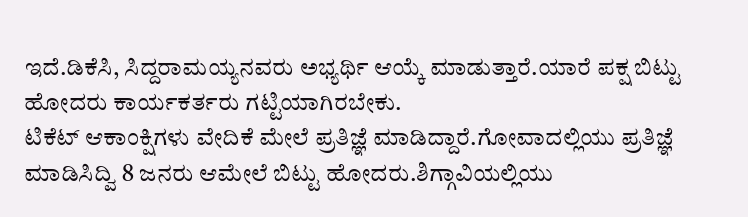ಇದೆ.ಡಿಕೆಸಿ, ಸಿದ್ದರಾಮಯ್ಯನವರು ಅಭ್ಯರ್ಥಿ ಆಯ್ಕೆ ಮಾಡುತ್ತಾರೆ.ಯಾರೆ ಪಕ್ಷ ಬಿಟ್ಟು ಹೋದರು ಕಾರ್ಯಕರ್ತರು ಗಟ್ಟಿಯಾಗಿರಬೇಕು.
ಟಿಕೆಟ್ ಆಕಾಂಕ್ಷಿಗಳು ವೇದಿಕೆ ಮೇಲೆ ಪ್ರತಿಜ್ಞೆ ಮಾಡಿದ್ದಾರೆ.ಗೋವಾದಲ್ಲಿಯು ಪ್ರತಿಜ್ಞೆ ಮಾಡಿಸಿದ್ವಿ 8 ಜನರು ಆಮೇಲೆ ಬಿಟ್ಟು ಹೋದರು.ಶಿಗ್ಗಾವಿಯಲ್ಲಿಯು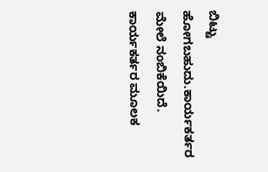ಬಿಟ್ಟು ಹೋಗಬಹುದು.ಕಾರ್ಯಕರ್ತರ ಮೇಲೆ ನಂಬಿಕೆಯಿದೆ. ಕಾರ್ಯಕರ್ತರ ಮೂಲಕ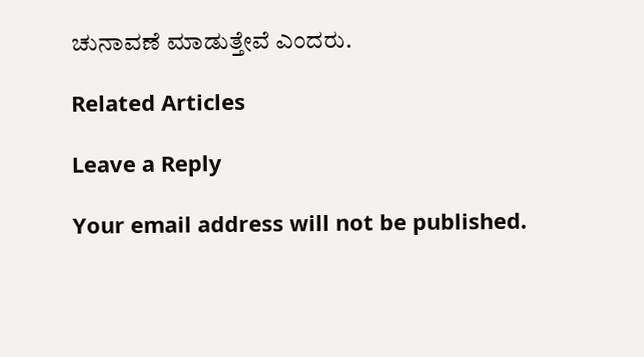ಚುನಾವಣೆ ‌ಮಾಡುತ್ತೇವೆ ಎಂದರು.

Related Articles

Leave a Reply

Your email address will not be published.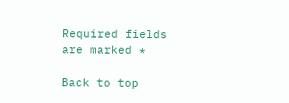Required fields are marked *

Back to top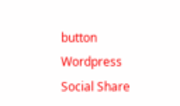button
Wordpress Social Share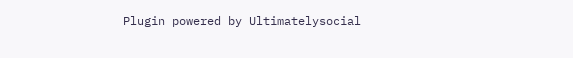Plugin powered by Ultimatelysocial